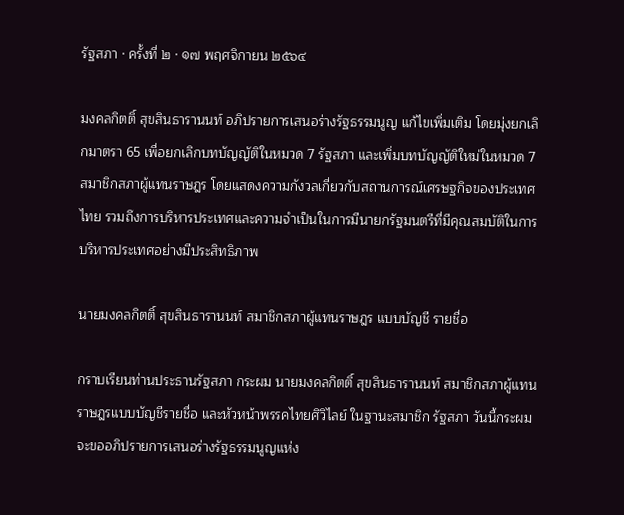รัฐสภา · ครั้งที่ ๒ · ๑๗ พฤศจิกายน ๒๕๖๔

มงคลกิตติ์ สุขสินธารานนท์ อภิปรายการเสนอร่างรัฐธรรมนูญ แก้ไขเพิ่มเติม โดยมุ่งยกเลิกมาตรา 65 เพื่อยกเลิกบทบัญญัติในหมวด 7 รัฐสภา และเพิ่มบทบัญญัติใหม่ในหมวด 7 สมาชิกสภาผู้แทนราษฎร โดยแสดงความกังวลเกี่ยวกับสถานการณ์เศรษฐกิจของประเทศไทย รวมถึงการบริหารประเทศและความจำเป็นในการมีนายกรัฐมนตรีที่มีคุณสมบัติในการบริหารประเทศอย่างมีประสิทธิภาพ

นายมงคลกิตติ์ สุขสินธารานนท์ สมาชิกสภาผู้แทนราษฎร แบบบัญชี รายชื่อ

กราบเรียนท่านประธานรัฐสภา กระผม นายมงคลกิตติ์ สุขสินธารานนท์ สมาชิกสภาผู้แทนราษฎรแบบบัญชีรายชื่อ และหัวหน้าพรรคไทยศิวิไลย์ ในฐานะสมาชิก รัฐสภา วันนี้กระผมจะขออภิปรายการเสนอร่างรัฐธรรมนูญแห่ง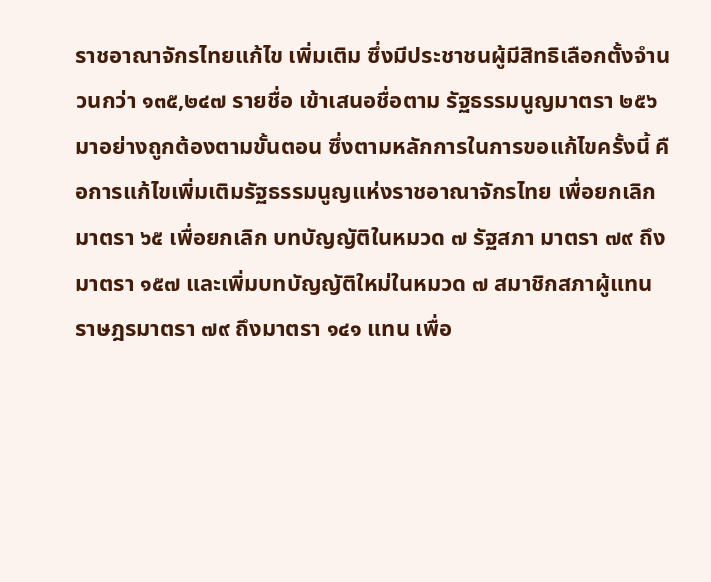ราชอาณาจักรไทยแก้ไข เพิ่มเติม ซึ่งมีประชาชนผู้มีสิทธิเลือกตั้งจำนวนกว่า ๑๓๕,๒๔๗ รายชื่อ เข้าเสนอชื่อตาม รัฐธรรมนูญมาตรา ๒๕๖ มาอย่างถูกต้องตามขั้นตอน ซึ่งตามหลักการในการขอแก้ไขครั้งนี้ คือการแก้ไขเพิ่มเติมรัฐธรรมนูญแห่งราชอาณาจักรไทย เพื่อยกเลิกมาตรา ๖๕ เพื่อยกเลิก บทบัญญัติในหมวด ๗ รัฐสภา มาตรา ๗๙ ถึงมาตรา ๑๕๗ และเพิ่มบทบัญญัติใหม่ในหมวด ๗ สมาชิกสภาผู้แทนราษฎรมาตรา ๗๙ ถึงมาตรา ๑๔๑ แทน เพื่อ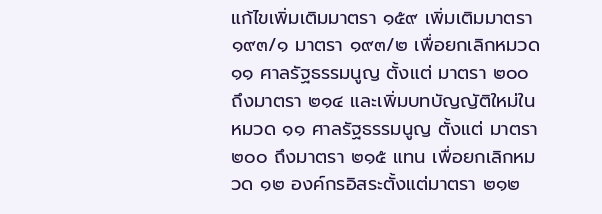แก้ไขเพิ่มเติมมาตรา ๑๕๙ เพิ่มเติมมาตรา ๑๙๓/๑ มาตรา ๑๙๓/๒ เพื่อยกเลิกหมวด ๑๑ ศาลรัฐธรรมนูญ ตั้งแต่ มาตรา ๒๐๐ ถึงมาตรา ๒๑๔ และเพิ่มบทบัญญัติใหม่ในหมวด ๑๑ ศาลรัฐธรรมนูญ ตั้งแต่ มาตรา ๒๐๐ ถึงมาตรา ๒๑๕ แทน เพื่อยกเลิกหมวด ๑๒ องค์กรอิสระตั้งแต่มาตรา ๒๑๒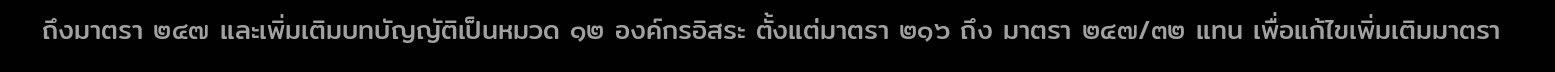ถึงมาตรา ๒๔๗ และเพิ่มเติมบทบัญญัติเป็นหมวด ๑๒ องค์กรอิสระ ตั้งแต่มาตรา ๒๑๖ ถึง มาตรา ๒๔๗/๓๒ แทน เพื่อแก้ไขเพิ่มเติมมาตรา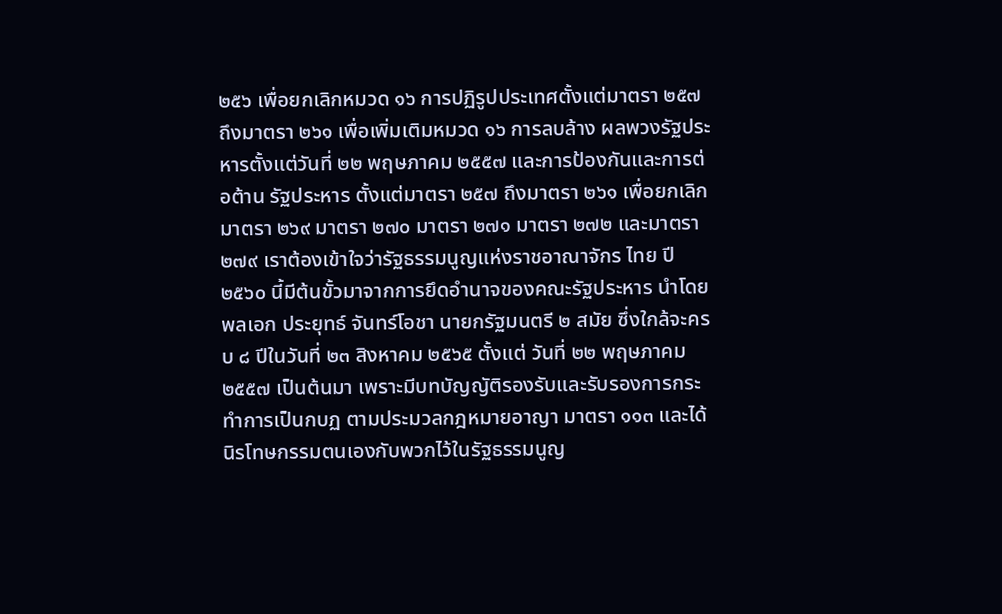๒๕๖ เพื่อยกเลิกหมวด ๑๖ การปฏิรูปประเทศตั้งแต่มาตรา ๒๕๗ ถึงมาตรา ๒๖๑ เพื่อเพิ่มเติมหมวด ๑๖ การลบล้าง ผลพวงรัฐประหารตั้งแต่วันที่ ๒๒ พฤษภาคม ๒๕๕๗ และการป้องกันและการต่อต้าน รัฐประหาร ตั้งแต่มาตรา ๒๕๗ ถึงมาตรา ๒๖๑ เพื่อยกเลิกมาตรา ๒๖๙ มาตรา ๒๗๐ มาตรา ๒๗๑ มาตรา ๒๗๒ และมาตรา ๒๗๙ เราต้องเข้าใจว่ารัฐธรรมนูญแห่งราชอาณาจักร ไทย ปี ๒๕๖๐ นี้มีต้นขั้วมาจากการยึดอำนาจของคณะรัฐประหาร นำโดย พลเอก ประยุทธ์ จันทร์โอชา นายกรัฐมนตรี ๒ สมัย ซึ่งใกล้จะครบ ๘ ปีในวันที่ ๒๓ สิงหาคม ๒๕๖๕ ตั้งแต่ วันที่ ๒๒ พฤษภาคม ๒๕๕๗ เป็นต้นมา เพราะมีบทบัญญัติรองรับและรับรองการกระทำการเป็นกบฏ ตามประมวลกฎหมายอาญา มาตรา ๑๑๓ และได้นิรโทษกรรมตนเองกับพวกไว้ในรัฐธรรมนูญ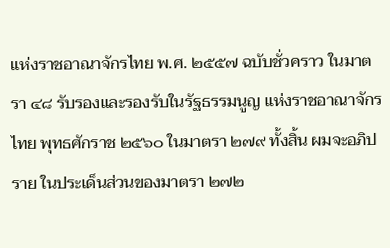แห่งราชอาณาจักรไทย พ.ศ. ๒๕๕๗ ฉบับชั่วคราว ในมาตรา ๔๘ รับรองและรองรับในรัฐธรรมนูญ แห่งราชอาณาจักรไทย พุทธศักราช ๒๕๖๐ ในมาตรา ๒๗๙ ทั้งสิ้น ผมจะอภิปราย ในประเด็นส่วนของมาตรา ๒๗๒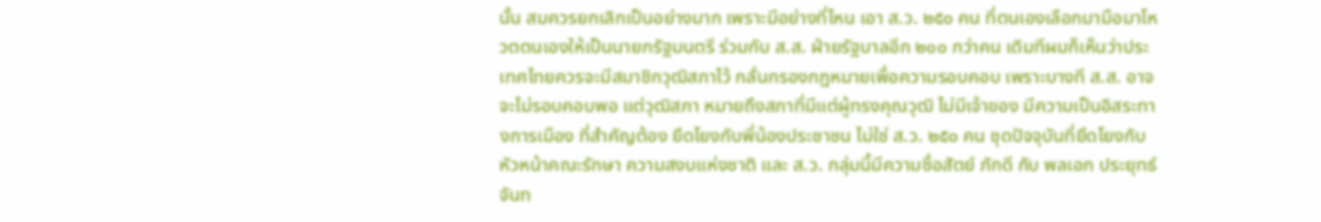นั้น สมควรยกเลิกเป็นอย่างมาก เพราะมีอย่างที่ไหน เอา ส.ว. ๒๕๐ คน ที่ตนเองเลือกมามือมาโหวตตนเองให้เป็นนายกรัฐมนตรี ร่วมกับ ส.ส. ฝ่ายรัฐบาลอีก ๒๐๐ กว่าคน เดิมทีผมก็เห็นว่าประเทศไทยควรจะมีสมาชิกวุฒิสภาไว้ กลั่นกรองกฎหมายเพื่อความรอบคอบ เพราะบางที ส.ส. อาจจะไม่รอบคอบพอ แต่วุฒิสภา หมายถึงสภาที่มีแต่ผู้ทรงคุณวุฒิ ไม่มีเจ้าของ มีความเป็นอิสระทางการเมือง ที่สำคัญต้อง ยึดโยงกับพี่น้องประชาชน ไม่ใช่ ส.ว. ๒๕๐ คน ชุดปัจจุบันที่ยึดโยงกับหัวหน้าคณะรักษา ความสงบแห่งชาติ และ ส.ว. กลุ่มนี้มีความซื่อสัตย์ ภักดี กับ พลเอก ประยุทธ์ จันท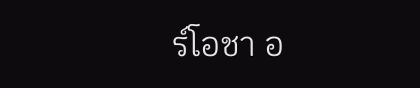ร์โอชา อ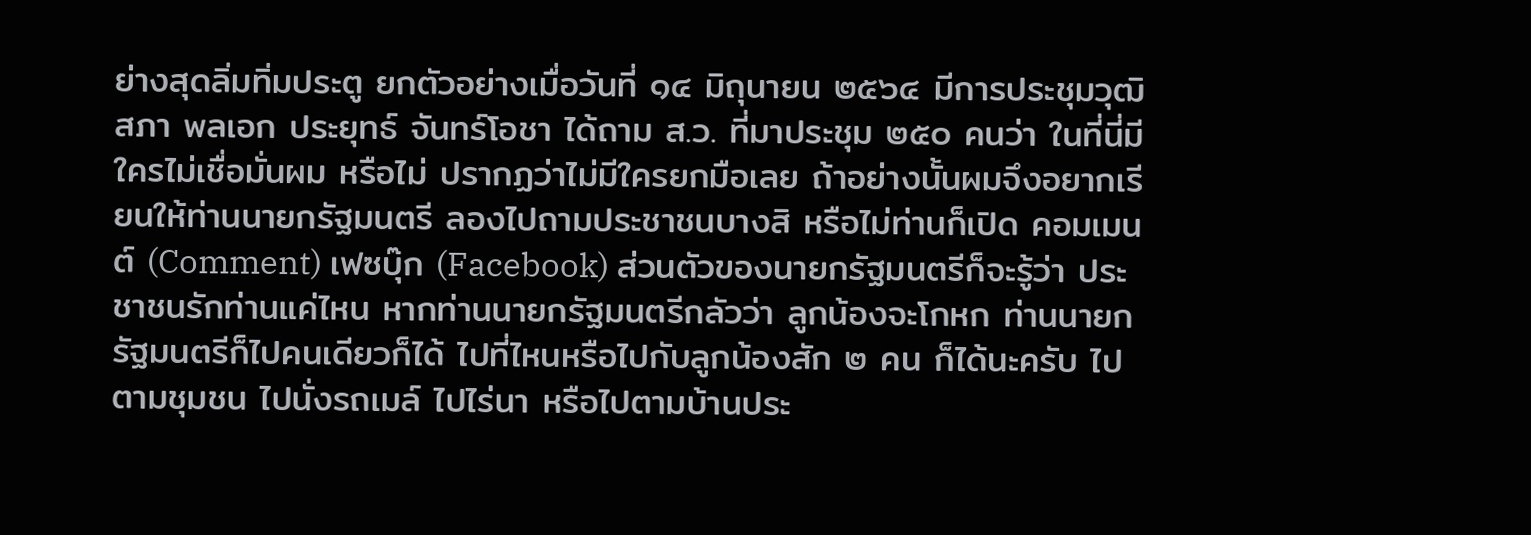ย่างสุดลิ่มทิ่มประตู ยกตัวอย่างเมื่อวันที่ ๑๔ มิถุนายน ๒๕๖๔ มีการประชุมวุฒิสภา พลเอก ประยุทธ์ จันทร์โอชา ได้ถาม ส.ว. ที่มาประชุม ๒๕๐ คนว่า ในที่นี่มีใครไม่เชื่อมั่นผม หรือไม่ ปรากฏว่าไม่มีใครยกมือเลย ถ้าอย่างนั้นผมจึงอยากเรียนให้ท่านนายกรัฐมนตรี ลองไปถามประชาชนบางสิ หรือไม่ท่านก็เปิด คอมเมนต์ (Comment) เฟซบุ๊ก (Facebook) ส่วนตัวของนายกรัฐมนตรีก็จะรู้ว่า ประชาชนรักท่านแค่ไหน หากท่านนายกรัฐมนตรีกลัวว่า ลูกน้องจะโกหก ท่านนายกรัฐมนตรีก็ไปคนเดียวก็ได้ ไปที่ไหนหรือไปกับลูกน้องสัก ๒ คน ก็ได้นะครับ ไปตามชุมชน ไปนั่งรถเมล์ ไปไร่นา หรือไปตามบ้านประ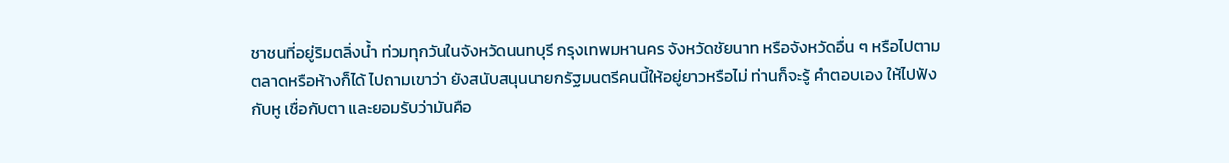ชาชนที่อยู่ริมตลิ่งน้ำ ท่วมทุกวันในจังหวัดนนทบุรี กรุงเทพมหานคร จังหวัดชัยนาท หรือจังหวัดอื่น ๆ หรือไปตาม ตลาดหรือห้างก็ได้ ไปถามเขาว่า ยังสนับสนุนนายกรัฐมนตรีคนนี้ให้อยู่ยาวหรือไม่ ท่านก็จะรู้ คำตอบเอง ให้ไปฟังกับหู เชื่อกับตา และยอมรับว่ามันคือ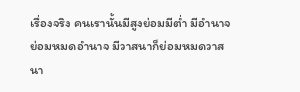เรื่องจริง คนเรานั้นมีสูงย่อมมีต่ำ มีอำนาจย่อมหมดอำนาจ มีวาสนาก็ย่อมหมดวาสนา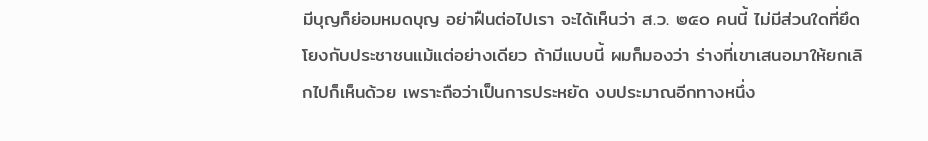มีบุญก็ย่อมหมดบุญ อย่าฝืนต่อไปเรา จะได้เห็นว่า ส.ว. ๒๕๐ คนนี้ ไม่มีส่วนใดที่ยึดโยงกับประชาชนแม้แต่อย่างเดียว ถ้ามีแบบนี้ ผมก็มองว่า ร่างที่เขาเสนอมาให้ยกเลิกไปก็เห็นด้วย เพราะถือว่าเป็นการประหยัด งบประมาณอีกทางหนึ่ง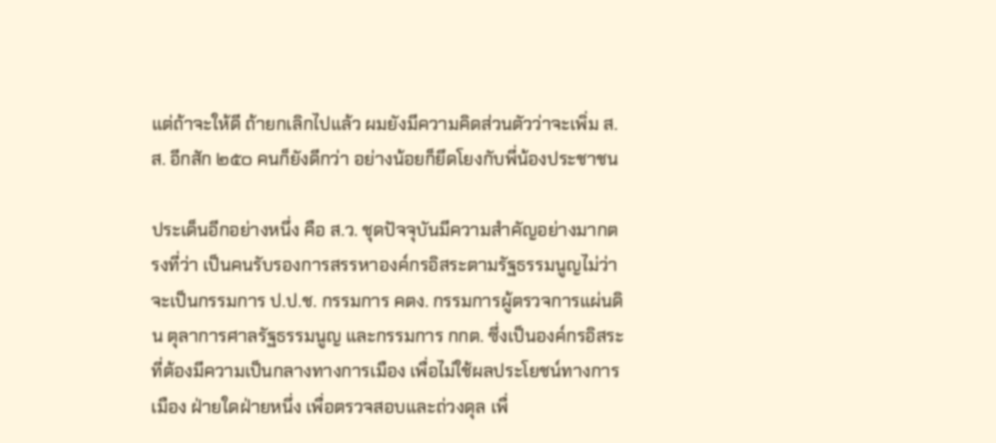แต่ถ้าจะให้ดี ถ้ายกเลิกไปแล้ว ผมยังมีความคิดส่วนตัวว่าจะเพิ่ม ส.ส. อีกสัก ๒๕๐ คนก็ยังดีกว่า อย่างน้อยก็ยึดโยงกับพี่น้องประชาชน

ประเด็นอีกอย่างหนึ่ง คือ ส.ว. ชุดปัจจุบันมีความสำคัญอย่างมากตรงที่ว่า เป็นคนรับรองการสรรหาองค์กรอิสระตามรัฐธรรมนูญไม่ว่าจะเป็นกรรมการ ป.ป.ช. กรรมการ คตง. กรรมการผู้ตรวจการแผ่นดิน ตุลาการศาลรัฐธรรมนูญ และกรรมการ กกต. ซึ่งเป็นองค์กรอิสระที่ต้องมีความเป็นกลางทางการเมือง เพื่อไม่ใช้ผลประโยชน์ทางการเมือง ฝ่ายใดฝ่ายหนึ่ง เพื่อตรวจสอบและถ่วงดุล เพื่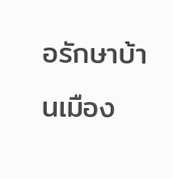อรักษาบ้านเมือง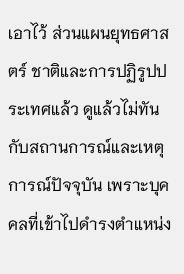เอาไว้ ส่วนแผนยุทธศาสตร์ ชาติและการปฏิรูปประเทศแล้ว ดูแล้วไม่ทันกับสถานการณ์และเหตุการณ์ปัจจุบัน เพราะบุคคลที่เข้าไปดำรงตำแหน่ง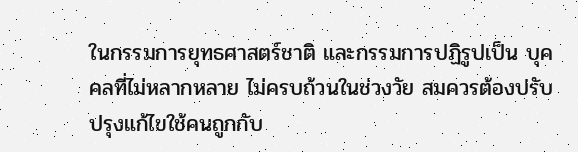ในกรรมการยุทธศาสตร์ชาติ และกรรมการปฏิรูปเป็น บุคคลที่ไม่หลากหลาย ไม่ครบถ้วนในช่วงวัย สมควรต้องปรับปรุงแก้ไขใช้คนถูกกับ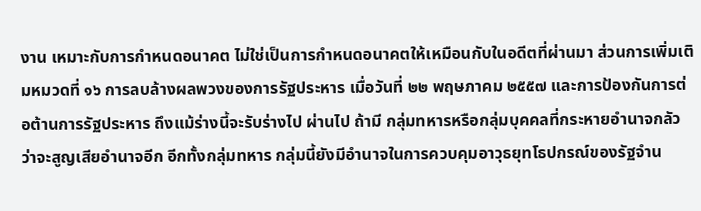งาน เหมาะกับการกำหนดอนาคต ไม่ใช่เป็นการกำหนดอนาคตให้เหมือนกับในอดีตที่ผ่านมา ส่วนการเพิ่มเติมหมวดที่ ๑๖ การลบล้างผลพวงของการรัฐประหาร เมื่อวันที่ ๒๒ พฤษภาคม ๒๕๕๗ และการป้องกันการต่อต้านการรัฐประหาร ถึงแม้ร่างนี้จะรับร่างไป ผ่านไป ถ้ามี กลุ่มทหารหรือกลุ่มบุคคลที่กระหายอำนาจกลัวว่าจะสูญเสียอำนาจอีก อีกทั้งกลุ่มทหาร กลุ่มนี้ยังมีอำนาจในการควบคุมอาวุธยุทโธปกรณ์ของรัฐจำน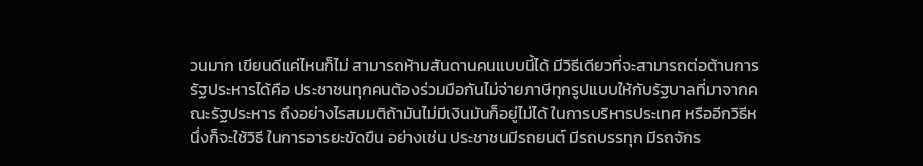วนมาก เขียนดีแค่ไหนก็ไม่ สามารถห้ามสันดานคนแบบนี้ได้ มีวิธีเดียวที่จะสามารถต่อต้านการรัฐประหารได้คือ ประชาชนทุกคนต้องร่วมมือกันไม่จ่ายภาษีทุกรูปแบบให้กับรัฐบาลที่มาจากคณะรัฐประหาร ถึงอย่างไรสมมติถ้ามันไม่มีเงินมันก็อยู่ไม่ได้ ในการบริหารประเทศ หรืออีกวิธีหนึ่งก็จะใช้วิธี ในการอารยะขัดขืน อย่างเช่น ประชาชนมีรถยนต์ มีรถบรรทุก มีรถจักร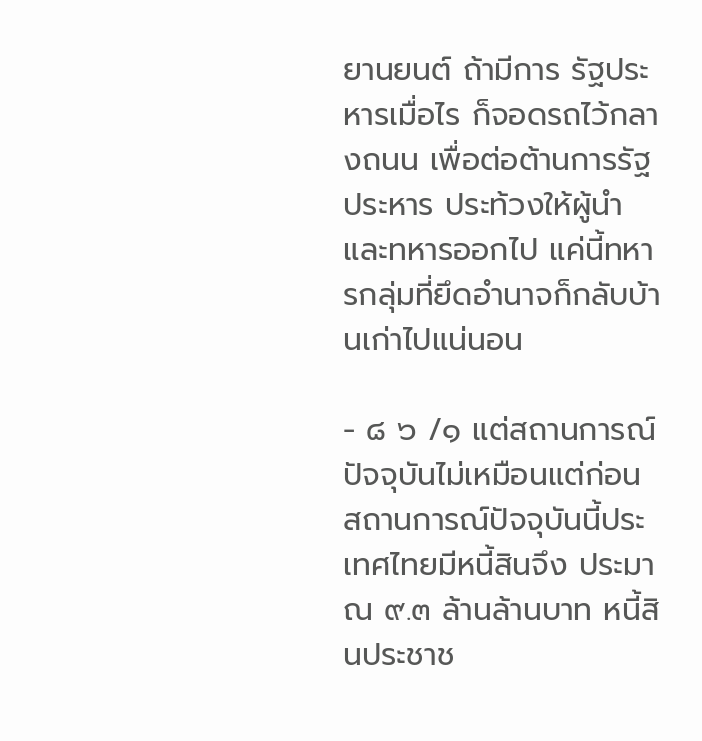ยานยนต์ ถ้ามีการ รัฐประหารเมื่อไร ก็จอดรถไว้กลางถนน เพื่อต่อต้านการรัฐประหาร ประท้วงให้ผู้นำ และทหารออกไป แค่นี้ทหารกลุ่มที่ยึดอำนาจก็กลับบ้านเก่าไปแน่นอน

- ๘ ๖ /๑ แต่สถานการณ์ปัจจุบันไม่เหมือนแต่ก่อน สถานการณ์ปัจจุบันนี้ประเทศไทยมีหนี้สินจึง ประมาณ ๙.๓ ล้านล้านบาท หนี้สินประชาช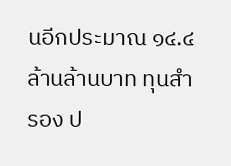นอีกประมาณ ๑๔.๔ ล้านล้านบาท ทุนสำรอง ป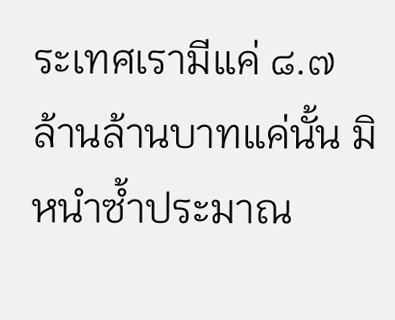ระเทศเรามีแค่ ๘.๗ ล้านล้านบาทแค่นั้น มิหนำซ้ำประมาณ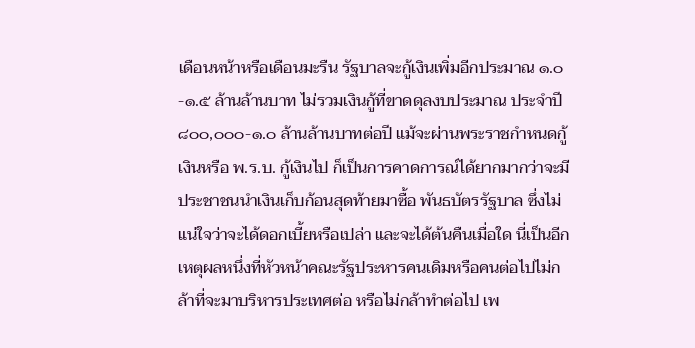เดือนหน้าหรือเดือนมะรืน รัฐบาลจะกู้เงินเพิ่มอีกประมาณ ๑.๐-๑.๕ ล้านล้านบาท ไม่รวมเงินกู้ที่ขาดดุลงบประมาณ ประจำปี ๘๐๐,๐๐๐-๑.๐ ล้านล้านบาทต่อปี แม้จะผ่านพระราชกำหนดกู้เงินหรือ พ.ร.บ. กู้เงินไป ก็เป็นการคาดการณ์ได้ยากมากว่าจะมีประชาชนนำเงินเก็บก้อนสุดท้ายมาซื้อ พันธบัตรรัฐบาล ซึ่งไม่แน่ใจว่าจะได้ดอกเบี้ยหรือเปล่า และจะได้ต้นคืนเมื่อใด นี่เป็นอีก เหตุผลหนึ่งที่หัวหน้าคณะรัฐประหารคนเดิมหรือคนต่อไปไม่กล้าที่จะมาบริหารประเทศต่อ หรือไม่กล้าทำต่อไป เพ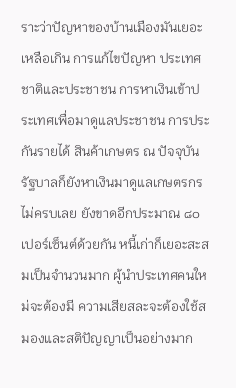ราะว่าปัญหาของบ้านเมืองมันเยอะเหลือเกิน การแก้ไขปัญหา ประเทศชาติและประชาชน การหาเงินเข้าประเทศเพื่อมาดูแลประชาชน การประกันรายได้ สินค้าเกษตร ณ ปัจจุบันรัฐบาลก็ยังหาเงินมาดูแลเกษตรกรไม่ครบเลย ยังขาดอีกประมาณ ๘๐ เปอร์เซ็นต์ด้วยกัน หนี้เก่าก็เยอะสะสมเป็นจำนวนมาก ผู้นำประเทศคนใหม่จะต้องมี ความเสียสละจะต้องใช้สมองและสติปัญญาเป็นอย่างมาก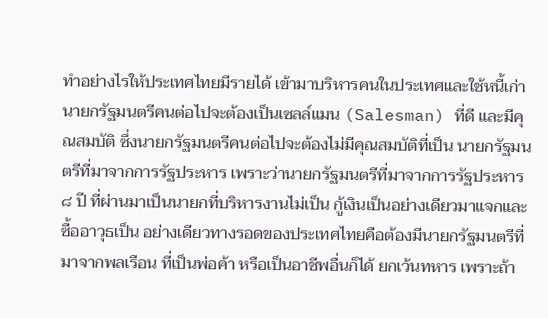ทำอย่างไรให้ประเทศไทยมีรายได้ เข้ามาบริหารคนในประเทศและใช้หนี้เก่า นายกรัฐมนตรีคนต่อไปจะต้องเป็นเซลล์แมน (Salesman) ที่ดี และมีคุณสมบัติ ซึ่งนายกรัฐมนตรีคนต่อไปจะต้องไม่มีคุณสมบัติที่เป็น นายกรัฐมนตรีที่มาจากการรัฐประหาร เพราะว่านายกรัฐมนตรีที่มาจากการรัฐประหาร ๘ ปี ที่ผ่านมาเป็นนายกที่บริหารงานไม่เป็น กู้เงินเป็นอย่างเดียวมาแจกและซื้ออาวุธเป็น อย่างเดียวทางรอดของประเทศไทยคือต้องมีนายกรัฐมนตรีที่มาจากพลเรือน ที่เป็นพ่อค้า หรือเป็นอาชีพอื่นก็ได้ ยกเว้นทหาร เพราะถ้า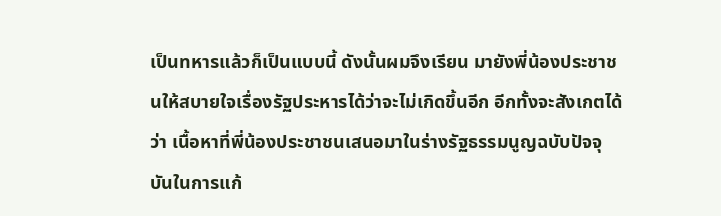เป็นทหารแล้วก็เป็นแบบนี้ ดังนั้นผมจึงเรียน มายังพี่น้องประชาชนให้สบายใจเรื่องรัฐประหารได้ว่าจะไม่เกิดขึ้นอีก อีกทั้งจะสังเกตได้ว่า เนื้อหาที่พี่น้องประชาชนเสนอมาในร่างรัฐธรรมนูญฉบับปัจจุบันในการแก้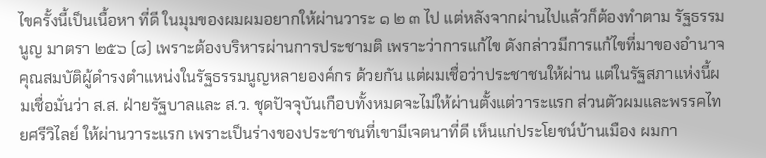ไขครั้งนี้เป็นเนื้อหา ที่ดี ในมุมของผมผมอยากให้ผ่านวาระ ๑ ๒ ๓ ไป แต่หลังจากผ่านไปแล้วก็ต้องทำตาม รัฐธรรมนูญ มาตรา ๒๕๖ (๘) เพราะต้องบริหารผ่านการประชามติ เพราะว่าการแก้ไข ดังกล่าวมีการแก้ไขที่มาของอำนาจ คุณสมบัติผู้ดำรงตำแหน่งในรัฐธรรมนูญหลายองค์กร ด้วยกัน แต่ผมเชื่อว่าประชาชนให้ผ่าน แต่ในรัฐสภาแห่งนี้ผมเชื่อมั่นว่า ส.ส. ฝ่ายรัฐบาลและ ส.ว. ชุดปัจจุบันเกือบทั้งหมดจะไม่ให้ผ่านตั้งแต่วาระแรก ส่วนตัวผมและพรรคไทยศรีวิไลย์ ให้ผ่านวาระแรก เพราะเป็นร่างของประชาชนที่เขามีเจตนาที่ดี เห็นแก่ประโยชน์บ้านเมือง ผมกา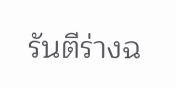รันตีร่างฉ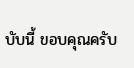บับนี้ ขอบคุณครับ